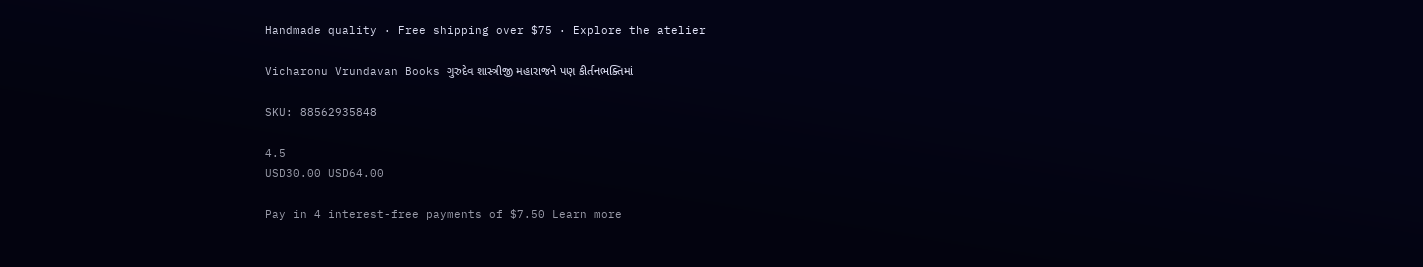Handmade quality · Free shipping over $75 · Explore the atelier

Vicharonu Vrundavan Books ગુરુદેવ શાસ્ત્રીજી મહારાજને પણ કીર્તનભક્તિમાં

SKU: 88562935848

4.5
USD30.00 USD64.00

Pay in 4 interest-free payments of $7.50 Learn more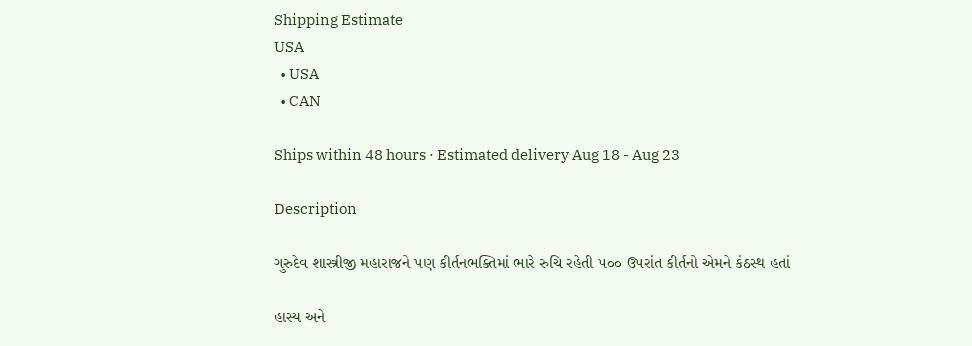Shipping Estimate
USA
  • USA
  • CAN

Ships within 48 hours · Estimated delivery Aug 18 - Aug 23

Description

ગુરુદેવ શાસ્ત્રીજી મહારાજને પણ કીર્તનભક્તિમાં ભારે રુચિ રહેતી ૫૦૦ ઉપરાંત કીર્તનો એમને કંઠસ્થ હતાં

હાસ્ય અને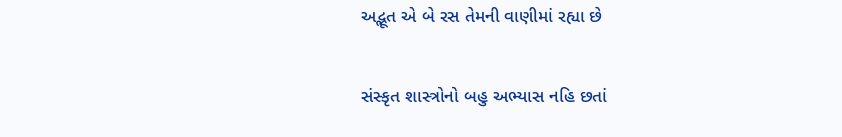અદ્ભૂત એ બે રસ તેમની વાણીમાં રહ્યા છે

સંસ્કૃત શાસ્ત્રોનો બહુ અભ્યાસ નહિ છતાં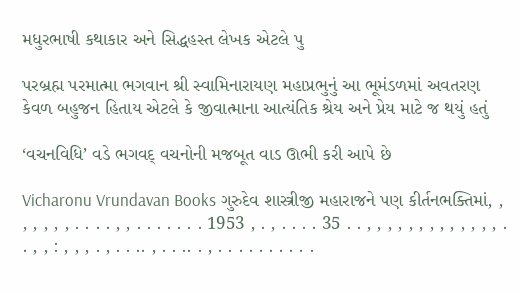મધુરભાષી કથાકાર અને સિદ્ધહસ્ત લેખક એટલે પુ

પરબ્રહ્મ પરમાત્મા ભગવાન શ્રી સ્વામિનારાયણ મહાપ્રભુનું આ ભૂમંડળમાં અવતરણ કેવળ બહુજન હિતાય એટલે કે જીવાત્માના આત્યંતિક શ્રેય અને પ્રેય માટે જ થયું હતું

‘વચનવિધિ’ વડે ભગવદ્‌ વચનોની મજબૂત વાડ ઊભી કરી આપે છે

Vicharonu Vrundavan Books ગુરુદેવ શાસ્ત્રીજી મહારાજને પણ કીર્તનભક્તિમાં, , , , , , , . . . . , , . . . . . . . 1953 , . , . . . . 35 . . , , , , , , , , , , , , , . . , , : , , , . , . . .. , . . .. . , . . . . . . . . . .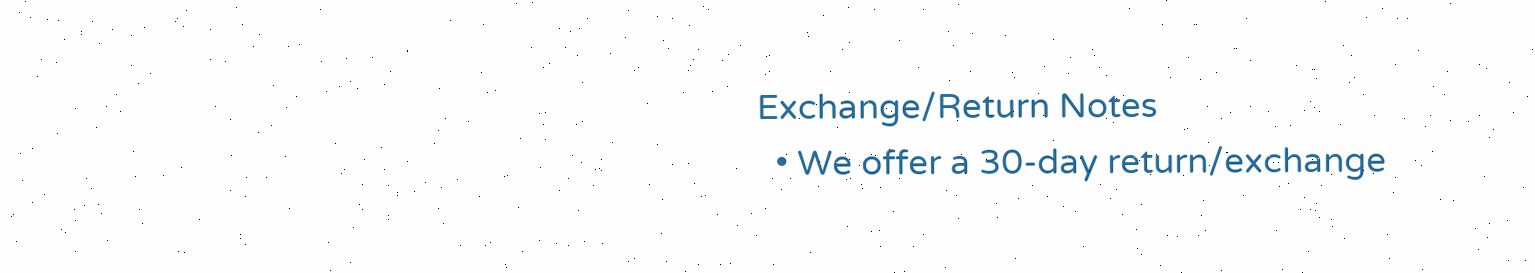Exchange/Return Notes
  • We offer a 30-day return/exchange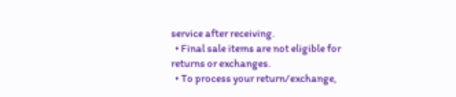service after receiving.
  • Final sale items are not eligible for returns or exchanges.
  • To process your return/exchange,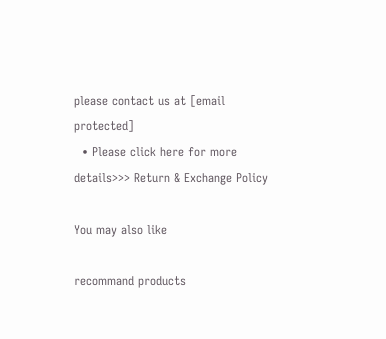please contact us at [email protected]
  • Please click here for more details>>> Return & Exchange Policy

You may also like

recommand products